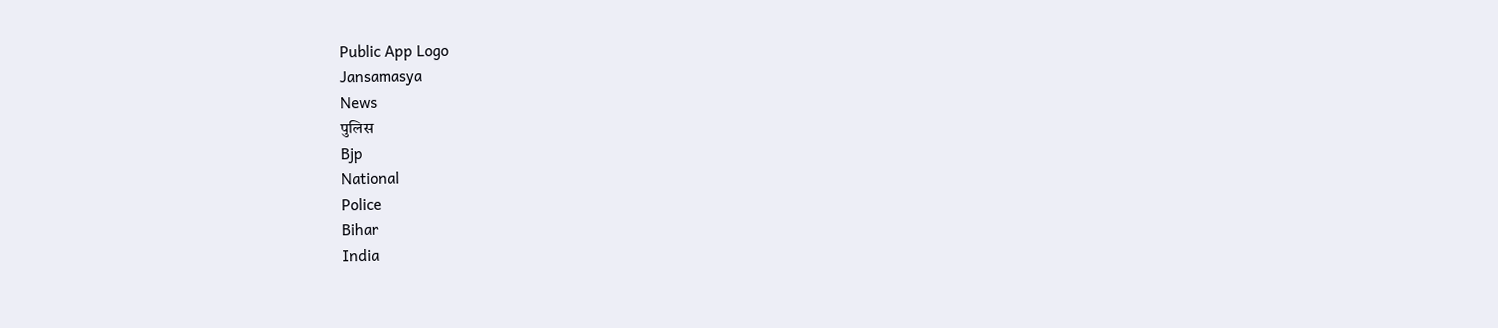Public App Logo
Jansamasya
News
पुलिस
Bjp
National
Police
Bihar
India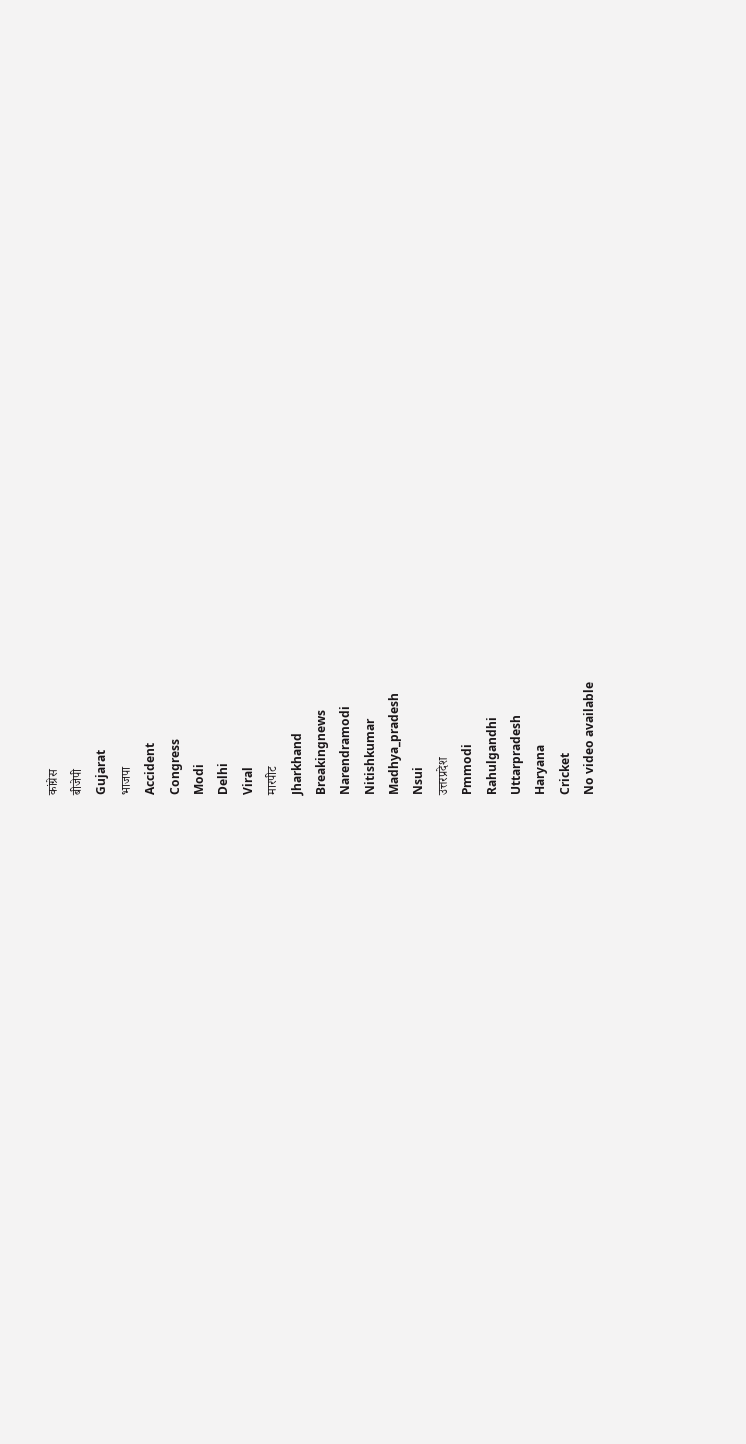कांग्रेस
बीजेपी
Gujarat
भाजपा
Accident
Congress
Modi
Delhi
Viral
मारपीट
Jharkhand
Breakingnews
Narendramodi
Nitishkumar
Madhya_pradesh
Nsui
उत्तरप्रदेश
Pmmodi
Rahulgandhi
Uttarpradesh
Haryana
Cricket
No video available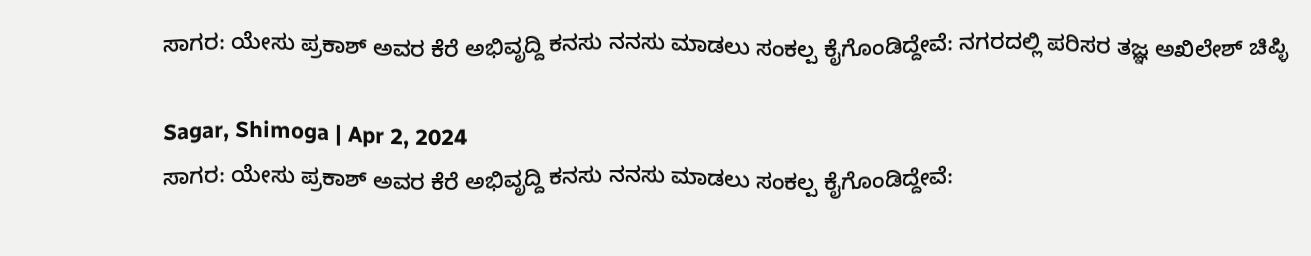ಸಾಗರ: ಯೇಸು ಪ್ರಕಾಶ್ ಅವರ ಕೆರೆ ಅಭಿವೃದ್ದಿ ಕನಸು ನನಸು ಮಾಡಲು ಸಂಕಲ್ಪ ಕೈಗೊಂಡಿದ್ದೇವೆ: ನಗರದಲ್ಲಿ ಪರಿಸರ ತಜ್ಞ ಅಖಿಲೇಶ್ ಚಿಪ್ಳಿ

Sagar, Shimoga | Apr 2, 2024
ಸಾಗರ: ಯೇಸು ಪ್ರಕಾಶ್ ಅವರ ಕೆರೆ ಅಭಿವೃದ್ದಿ ಕನಸು ನನಸು ಮಾಡಲು ಸಂಕಲ್ಪ ಕೈಗೊಂಡಿದ್ದೇವೆ: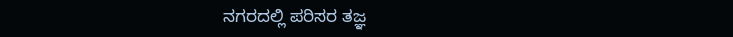ನಗರದಲ್ಲಿ ಪರಿಸರ ತಜ್ಞ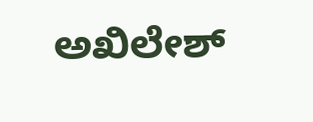ಅಖಿಲೇಶ್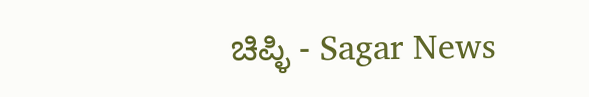ಚಿಪ್ಳಿ - Sagar News